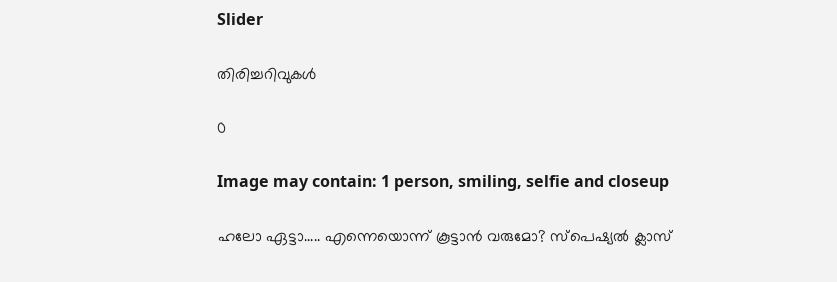Slider

തിരിച്ചറിവുകൾ

0

Image may contain: 1 person, smiling, selfie and closeup

ഹലോ ഏട്ടാ..... എന്നെയൊന്ന് കൂട്ടാൻ വരുമോ? സ്പെഷ്യൽ ക്ലാസ്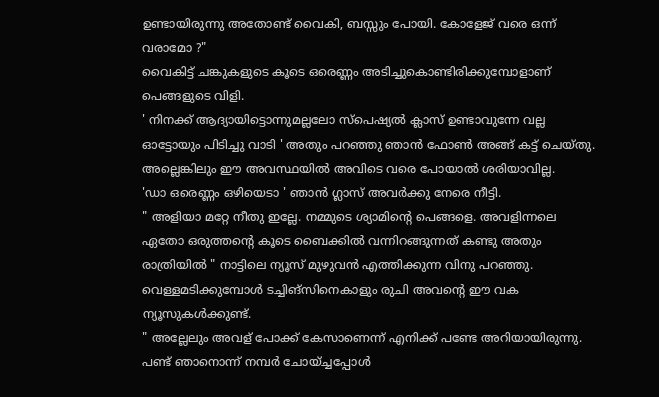ഉണ്ടായിരുന്നു അതോണ്ട് വൈകി, ബസ്സും പോയി. കോളേജ് വരെ ഒന്ന് വരാമോ ?"
വൈകിട്ട് ചങ്കുകളുടെ കൂടെ ഒരെണ്ണം അടിച്ചുകൊണ്ടിരിക്കുമ്പോളാണ് പെങ്ങളുടെ വിളി.
' നിനക്ക് ആദ്യായിട്ടൊന്നുമല്ലലോ സ്പെഷ്യൽ ക്ലാസ് ഉണ്ടാവുന്നേ വല്ല ഓട്ടോയും പിടിച്ചു വാടി ' അതും പറഞ്ഞു ഞാൻ ഫോൺ അങ്ങ് കട്ട് ചെയ്തു.
അല്ലെങ്കിലും ഈ അവസ്ഥയിൽ അവിടെ വരെ പോയാൽ ശരിയാവില്ല.
'ഡാ ഒരെണ്ണം ഒഴിയെടാ ' ഞാൻ ഗ്ലാസ് അവർക്കു നേരെ നീട്ടി.
" അളിയാ മറ്റേ നീതു ഇല്ലേ. നമ്മുടെ ശ്യാമിന്റെ പെങ്ങളെ. അവളിന്നലെ ഏതോ ഒരുത്തന്റെ കൂടെ ബൈക്കിൽ വന്നിറങ്ങുന്നത് കണ്ടു അതും രാത്രിയിൽ " നാട്ടിലെ ന്യൂസ് മുഴുവൻ എത്തിക്കുന്ന വിനു പറഞ്ഞു.
വെള്ളമടിക്കുമ്പോൾ ടച്ചിങ്‌സിനെകാളും രുചി അവന്റെ ഈ വക ന്യൂസുകൾക്കുണ്ട്.
" അല്ലേലും അവള് പോക്ക് കേസാണെന്ന് എനിക്ക് പണ്ടേ അറിയായിരുന്നു. പണ്ട് ഞാനൊന്ന് നമ്പർ ചോയ്ച്ചപ്പോൾ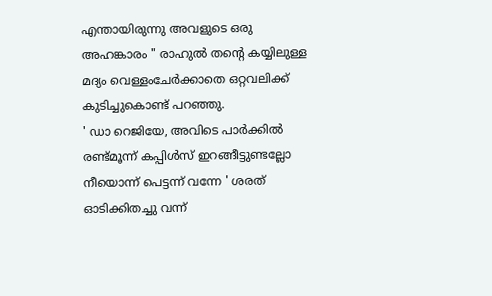എന്തായിരുന്നു അവളുടെ ഒരു അഹങ്കാരം " രാഹുൽ തന്റെ കയ്യിലുള്ള മദ്യം വെള്ളംചേർക്കാതെ ഒറ്റവലിക്ക് കുടിച്ചുകൊണ്ട് പറഞ്ഞു.
' ഡാ റെജിയേ, അവിടെ പാർക്കിൽ രണ്ട്മൂന്ന് കപ്പിൾസ് ഇറങ്ങീട്ടുണ്ടല്ലോ നീയൊന്ന് പെട്ടന്ന് വന്നേ ' ശരത് ഓടിക്കിതച്ചു വന്ന്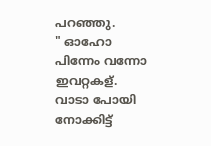പറഞ്ഞു.
" ഓഹോ പിന്നേം വന്നോ ഇവറ്റകള്. വാടാ പോയി നോക്കിട്ട്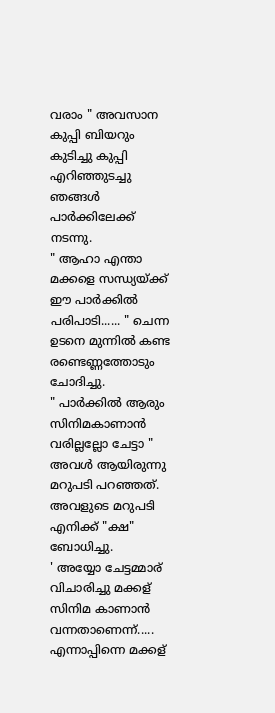വരാം " അവസാന കുപ്പി ബിയറും കുടിച്ചു കുപ്പി എറിഞ്ഞുടച്ചു ഞങ്ങൾ പാർക്കിലേക്ക് നടന്നു.
" ആഹാ എന്താ മക്കളെ സന്ധ്യയ്ക്ക് ഈ പാർക്കിൽ പരിപാടി...... " ചെന്ന ഉടനെ മുന്നിൽ കണ്ട രണ്ടെണ്ണത്തോടും ചോദിച്ചു.
" പാർക്കിൽ ആരും സിനിമകാണാൻ വരില്ലല്ലോ ചേട്ടാ " അവൾ ആയിരുന്നു മറുപടി പറഞ്ഞത്.
അവളുടെ മറുപടി എനിക്ക് "ക്ഷ" ബോധിച്ചു.
' അയ്യോ ചേട്ടമ്മാര് വിചാരിച്ചു മക്കള് സിനിമ കാണാൻ വന്നതാണെന്ന്..... എന്നാപ്പിന്നെ മക്കള്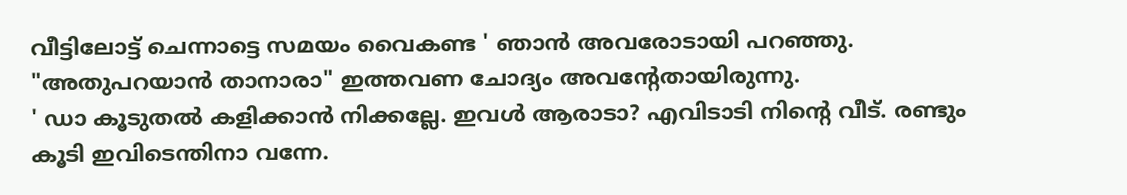വീട്ടിലോട്ട് ചെന്നാട്ടെ സമയം വൈകണ്ട ' ഞാൻ അവരോടായി പറഞ്ഞു.
"അതുപറയാൻ താനാരാ" ഇത്തവണ ചോദ്യം അവന്റേതായിരുന്നു.
' ഡാ കൂടുതൽ കളിക്കാൻ നിക്കല്ലേ. ഇവൾ ആരാടാ? എവിടാടി നിന്റെ വീട്. രണ്ടും കൂടി ഇവിടെന്തിനാ വന്നേ.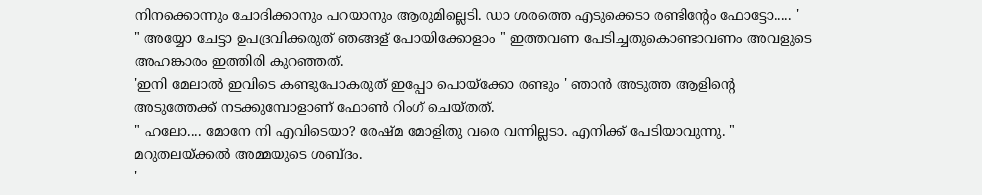നിനക്കൊന്നും ചോദിക്കാനും പറയാനും ആരുമില്ലെടി. ഡാ ശരത്തെ എടുക്കെടാ രണ്ടിന്റേം ഫോട്ടോ..... '
" അയ്യോ ചേട്ടാ ഉപദ്രവിക്കരുത് ഞങ്ങള് പോയിക്കോളാം " ഇത്തവണ പേടിച്ചതുകൊണ്ടാവണം അവളുടെ അഹങ്കാരം ഇത്തിരി കുറഞ്ഞത്.
'ഇനി മേലാൽ ഇവിടെ കണ്ടുപോകരുത് ഇപ്പോ പൊയ്ക്കോ രണ്ടും ' ഞാൻ അടുത്ത ആളിന്റെ അടുത്തേക്ക് നടക്കുമ്പോളാണ് ഫോൺ റിംഗ് ചെയ്തത്.
" ഹലോ.... മോനേ നി എവിടെയാ? രേഷ്മ മോളിതു വരെ വന്നില്ലടാ. എനിക്ക് പേടിയാവുന്നു. " മറുതലയ്ക്കൽ അമ്മയുടെ ശബ്ദം.
'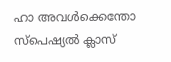ഹാ അവൾക്കെന്തോ സ്പെഷ്യൽ ക്ലാസ്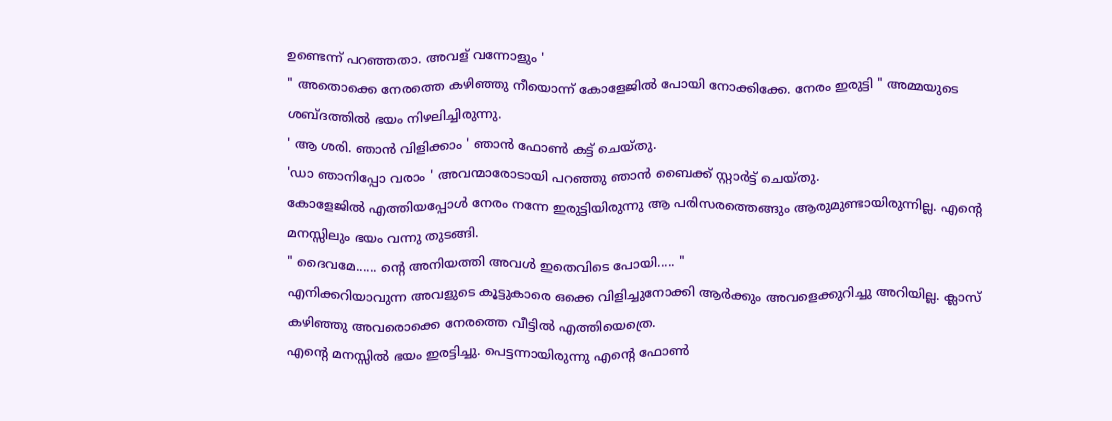ഉണ്ടെന്ന് പറഞ്ഞതാ. അവള് വന്നോളും '
" അതൊക്കെ നേരത്തെ കഴിഞ്ഞു നീയൊന്ന് കോളേജിൽ പോയി നോക്കിക്കേ. നേരം ഇരുട്ടി " അമ്മയുടെ ശബ്ദത്തിൽ ഭയം നിഴലിച്ചിരുന്നു.
' ആ ശരി. ഞാൻ വിളിക്കാം ' ഞാൻ ഫോൺ കട്ട് ചെയ്തു.
'ഡാ ഞാനിപ്പോ വരാം ' അവന്മാരോടായി പറഞ്ഞു ഞാൻ ബൈക്ക് സ്റ്റാർട്ട് ചെയ്തു.
കോളേജിൽ എത്തിയപ്പോൾ നേരം നന്നേ ഇരുട്ടിയിരുന്നു ആ പരിസരത്തെങ്ങും ആരുമുണ്ടായിരുന്നില്ല. എന്റെ മനസ്സിലും ഭയം വന്നു തുടങ്ങി.
" ദൈവമേ...... ന്റെ അനിയത്തി അവൾ ഇതെവിടെ പോയി..... "
എനിക്കറിയാവുന്ന അവളുടെ കൂട്ടുകാരെ ഒക്കെ വിളിച്ചുനോക്കി ആർക്കും അവളെക്കുറിച്ചു അറിയില്ല. ക്ലാസ് കഴിഞ്ഞു അവരൊക്കെ നേരത്തെ വീട്ടിൽ എത്തിയെത്രെ.
എന്റെ മനസ്സിൽ ഭയം ഇരട്ടിച്ചു. പെട്ടന്നായിരുന്നു എന്റെ ഫോൺ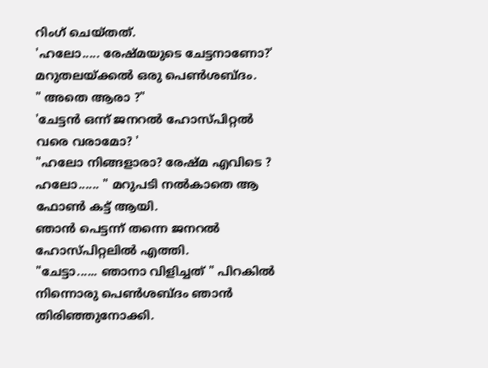റിംഗ് ചെയ്തത്.
'ഹലോ..... രേഷ്മയുടെ ചേട്ടനാണോ?' മറുതലയ്ക്കൽ ഒരു പെൺശബ്ദം.
" അതെ ആരാ ?"
'ചേട്ടൻ ഒന്ന് ജനറൽ ഹോസ്പിറ്റൽ വരെ വരാമോ? '
"ഹലോ നിങ്ങളാരാ? രേഷ്മ എവിടെ ? ഹലോ...... " മറുപടി നൽകാതെ ആ ഫോൺ കട്ട് ആയി.
ഞാൻ പെട്ടന്ന് തന്നെ ജനറൽ ഹോസ്പിറ്റലിൽ എത്തി.
"ചേട്ടാ...... ഞാനാ വിളിച്ചത് " പിറകിൽ നിന്നൊരു പെൺശബ്ദം ഞാൻ തിരിഞ്ഞുനോക്കി.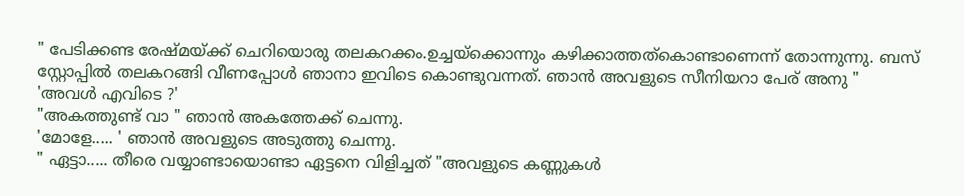" പേടിക്കണ്ട രേഷ്മയ്ക്ക് ചെറിയൊരു തലകറക്കം.ഉച്ചയ്‌ക്കൊന്നും കഴിക്കാത്തത്കൊണ്ടാണെന്ന് തോന്നുന്നു. ബസ് സ്റ്റോപ്പിൽ തലകറങ്ങി വീണപ്പോൾ ഞാനാ ഇവിടെ കൊണ്ടുവന്നത്. ഞാൻ അവളുടെ സീനിയറാ പേര് അനു "
'അവൾ എവിടെ ?'
"അകത്തുണ്ട് വാ " ഞാൻ അകത്തേക്ക് ചെന്നു.
'മോളേ..... ' ഞാൻ അവളുടെ അടുത്തു ചെന്നു.
" ഏട്ടാ..... തീരെ വയ്യാണ്ടായൊണ്ടാ ഏട്ടനെ വിളിച്ചത് "അവളുടെ കണ്ണുകൾ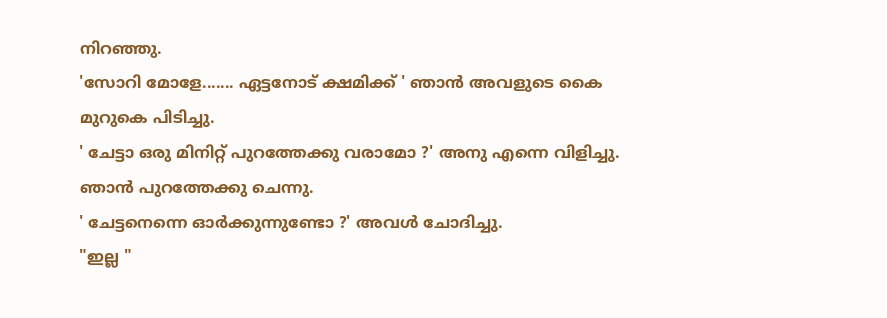നിറഞ്ഞു.
'സോറി മോളേ....... ഏട്ടനോട് ക്ഷമിക്ക് ' ഞാൻ അവളുടെ കൈ മുറുകെ പിടിച്ചു.
' ചേട്ടാ ഒരു മിനിറ്റ് പുറത്തേക്കു വരാമോ ?' അനു എന്നെ വിളിച്ചു.
ഞാൻ പുറത്തേക്കു ചെന്നു.
' ചേട്ടനെന്നെ ഓർക്കുന്നുണ്ടോ ?' അവൾ ചോദിച്ചു.
"ഇല്ല "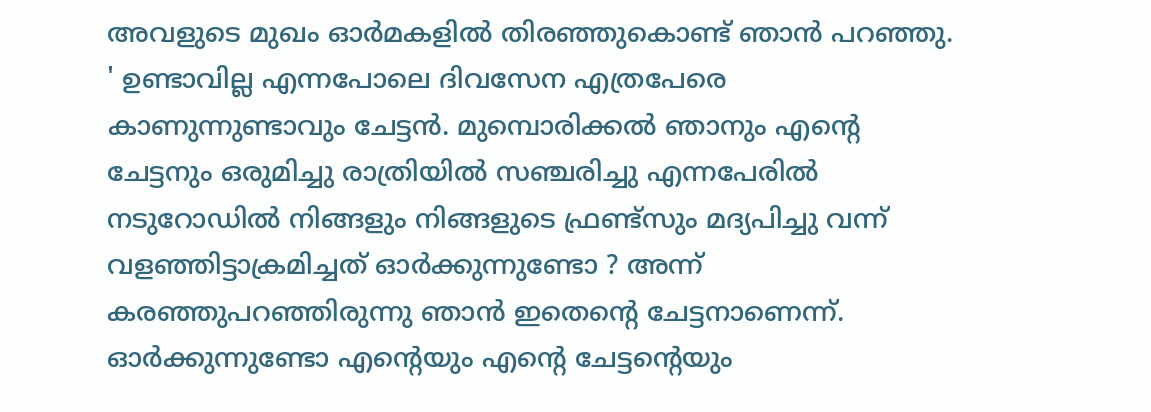അവളുടെ മുഖം ഓർമകളിൽ തിരഞ്ഞുകൊണ്ട് ഞാൻ പറഞ്ഞു.
' ഉണ്ടാവില്ല എന്നപോലെ ദിവസേന എത്രപേരെ കാണുന്നുണ്ടാവും ചേട്ടൻ. മുമ്പൊരിക്കൽ ഞാനും എന്റെ ചേട്ടനും ഒരുമിച്ചു രാത്രിയിൽ സഞ്ചരിച്ചു എന്നപേരിൽ നടുറോഡിൽ നിങ്ങളും നിങ്ങളുടെ ഫ്രണ്ട്സും മദ്യപിച്ചു വന്ന് വളഞ്ഞിട്ടാക്രമിച്ചത് ഓർക്കുന്നുണ്ടോ ? അന്ന് കരഞ്ഞുപറഞ്ഞിരുന്നു ഞാൻ ഇതെന്റെ ചേട്ടനാണെന്ന്. ഓർക്കുന്നുണ്ടോ എന്റെയും എന്റെ ചേട്ടന്റെയും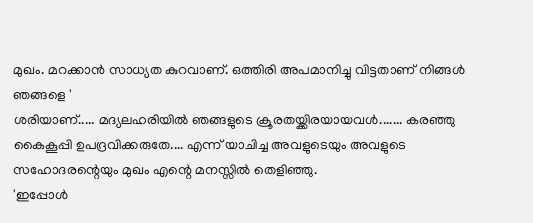മുഖം. മറക്കാൻ സാധ്യത കുറവാണ്. ഒത്തിരി അപമാനിച്ചു വിട്ടതാണ് നിങ്ങൾ ഞങ്ങളെ '
ശരിയാണ്..... മദ്യലഹരിയിൽ ഞങ്ങളുടെ ക്രൂരതയ്ക്കിരയായവൾ....... കരഞ്ഞു കൈകൂപ്പി ഉപദ്രവിക്കരുതേ.... എന്ന് യാചിച്ച അവളുടെയും അവളുടെ സഹോദരന്റെയും മുഖം എന്റെ മനസ്സിൽ തെളിഞ്ഞു.
'ഇപ്പോൾ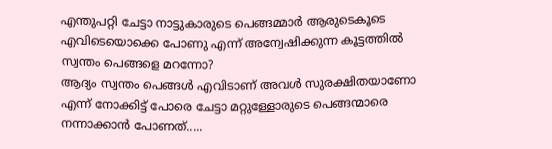എന്തുപറ്റി ചേട്ടാ നാട്ടുകാരുടെ പെങ്ങമ്മാർ ആരുടെകൂടെ എവിടെയൊക്കെ പോണു എന്ന് അന്വേഷിക്കുന്ന കൂട്ടത്തിൽ സ്വന്തം പെങ്ങളെ മറന്നോ?
ആദ്യം സ്വന്തം പെങ്ങൾ എവിടാണ് അവൾ സുരക്ഷിതയാണോ എന്ന് നോക്കിട്ട് പോരെ ചേട്ടാ മറ്റുള്ളോരുടെ പെങ്ങന്മാരെ നന്നാക്കാൻ പോണത്.....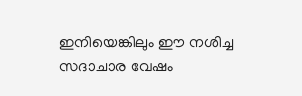ഇനിയെങ്കിലും ഈ നശിച്ച സദാചാര വേഷം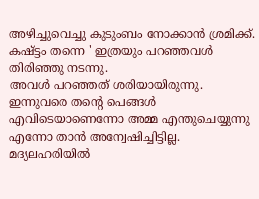അഴിച്ചുവെച്ചു കുടുംബം നോക്കാൻ ശ്രമിക്ക്. കഷ്ട്ടം തന്നെ ' ഇത്രയും പറഞ്ഞവൾ തിരിഞ്ഞു നടന്നു.
അവൾ പറഞ്ഞത് ശരിയായിരുന്നു. ഇന്നുവരെ തന്റെ പെങ്ങൾ എവിടെയാണെന്നോ അമ്മ എന്തുചെയ്യുന്നു എന്നോ താൻ അന്വേഷിച്ചിട്ടില്ല. മദ്യലഹരിയിൽ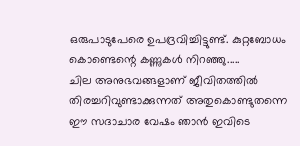ഒരുപാടുപേരെ ഉപദ്രവിച്ചിട്ടുണ്ട്. കുറ്റബോധം കൊണ്ടെന്റെ കണ്ണുകൾ നിറഞ്ഞു.....
ചില അനുഭവങ്ങളാണ് ജീവിതത്തിൽ തിരച്ചറിവുണ്ടാക്കുന്നത് അതുകൊണ്ടുതന്നെ ഈ സദാചാര വേഷം ഞാൻ ഇവിടെ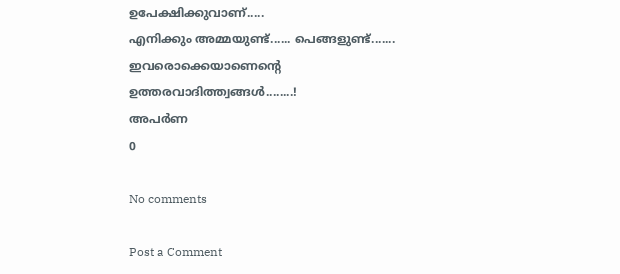ഉപേക്ഷിക്കുവാണ്.....
എനിക്കും അമ്മയുണ്ട്...... പെങ്ങളുണ്ട്....... ഇവരൊക്കെയാണെന്റെ ഉത്തരവാദിത്ത്വങ്ങൾ........!
അപർണ
0

No comments

Post a Comment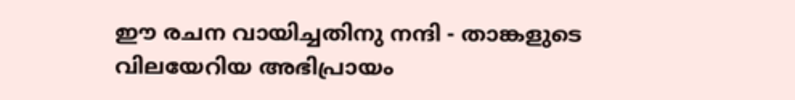ഈ രചന വായിച്ചതിനു നന്ദി - താങ്കളുടെ വിലയേറിയ അഭിപ്രായം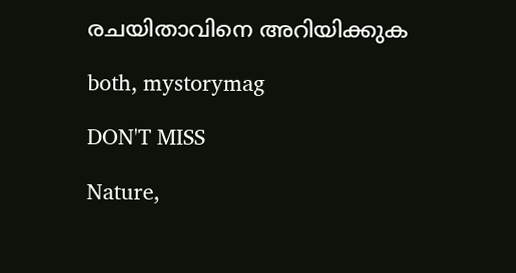രചയിതാവിനെ അറിയിക്കുക

both, mystorymag

DON'T MISS

Nature,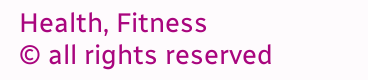Health, Fitness
© all rights reserved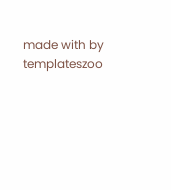made with by templateszoo